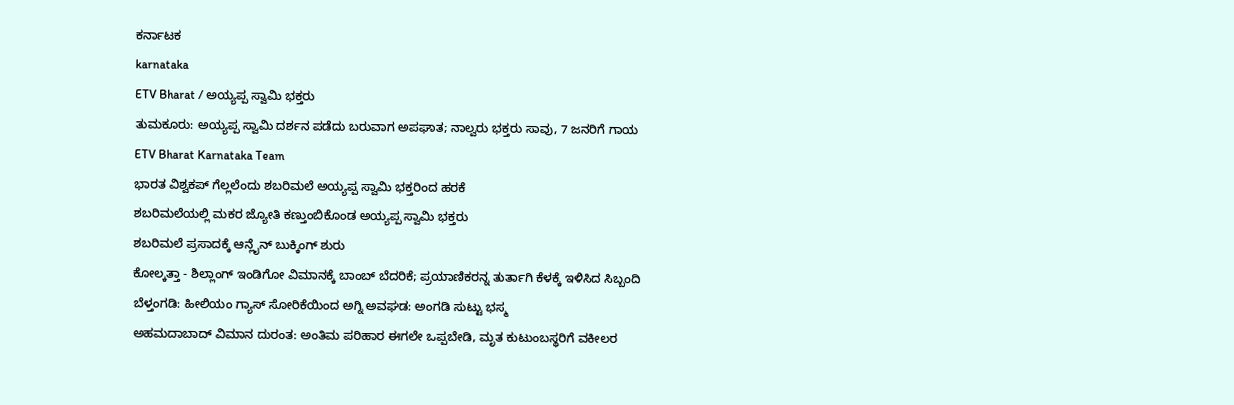ಕರ್ನಾಟಕ
karnataka
ETV Bharat / ಅಯ್ಯಪ್ಪ ಸ್ವಾಮಿ ಭಕ್ತರು
ತುಮಕೂರು: ಅಯ್ಯಪ್ಪ ಸ್ವಾಮಿ ದರ್ಶನ ಪಡೆದು ಬರುವಾಗ ಅಪಘಾತ; ನಾಲ್ವರು ಭಕ್ತರು ಸಾವು, 7 ಜನರಿಗೆ ಗಾಯ
ETV Bharat Karnataka Team
ಭಾರತ ವಿಶ್ವಕಪ್ ಗೆಲ್ಲಲೆಂದು ಶಬರಿಮಲೆ ಅಯ್ಯಪ್ಪ ಸ್ವಾಮಿ ಭಕ್ತರಿಂದ ಹರಕೆ
ಶಬರಿಮಲೆಯಲ್ಲಿ ಮಕರ ಜ್ಯೋತಿ ಕಣ್ತುಂಬಿಕೊಂಡ ಅಯ್ಯಪ್ಪ ಸ್ವಾಮಿ ಭಕ್ತರು
ಶಬರಿಮಲೆ ಪ್ರಸಾದಕ್ಕೆ ಆನ್ಲೈನ್ ಬುಕ್ಕಿಂಗ್ ಶುರು
ಕೋಲ್ಕತ್ತಾ - ಶಿಲ್ಲಾಂಗ್ ಇಂಡಿಗೋ ವಿಮಾನಕ್ಕೆ ಬಾಂಬ್ ಬೆದರಿಕೆ; ಪ್ರಯಾಣಿಕರನ್ನ ತುರ್ತಾಗಿ ಕೆಳಕ್ಕೆ ಇಳಿಸಿದ ಸಿಬ್ಬಂದಿ
ಬೆಳ್ತಂಗಡಿ: ಹೀಲಿಯಂ ಗ್ಯಾಸ್ ಸೋರಿಕೆಯಿಂದ ಅಗ್ನಿ ಅವಘಡ: ಅಂಗಡಿ ಸುಟ್ಟು ಭಸ್ಮ
ಅಹಮದಾಬಾದ್ ವಿಮಾನ ದುರಂತ: ಅಂತಿಮ ಪರಿಹಾರ ಈಗಲೇ ಒಪ್ಪಬೇಡಿ, ಮೃತ ಕುಟುಂಬಸ್ಥರಿಗೆ ವಕೀಲರ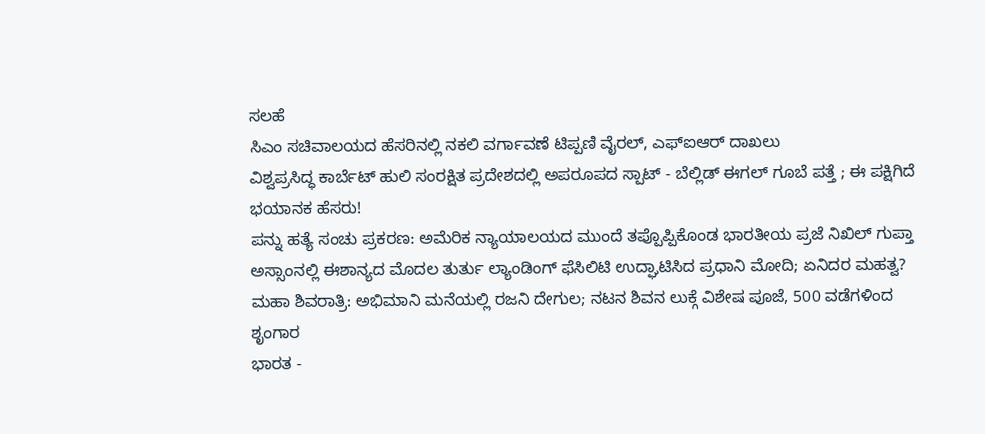ಸಲಹೆ
ಸಿಎಂ ಸಚಿವಾಲಯದ ಹೆಸರಿನಲ್ಲಿ ನಕಲಿ ವರ್ಗಾವಣೆ ಟಿಪ್ಪಣಿ ವೈರಲ್, ಎಫ್ಐಆರ್ ದಾಖಲು
ವಿಶ್ವಪ್ರಸಿದ್ಧ ಕಾರ್ಬೆಟ್ ಹುಲಿ ಸಂರಕ್ಷಿತ ಪ್ರದೇಶದಲ್ಲಿ ಅಪರೂಪದ ಸ್ಪಾಟ್ - ಬೆಲ್ಲಿಡ್ ಈಗಲ್ ಗೂಬೆ ಪತ್ತೆ ; ಈ ಪಕ್ಷಿಗಿದೆ ಭಯಾನಕ ಹೆಸರು!
ಪನ್ನು ಹತ್ಯೆ ಸಂಚು ಪ್ರಕರಣ: ಅಮೆರಿಕ ನ್ಯಾಯಾಲಯದ ಮುಂದೆ ತಪ್ಪೊಪ್ಪಿಕೊಂಡ ಭಾರತೀಯ ಪ್ರಜೆ ನಿಖಿಲ್ ಗುಪ್ತಾ
ಅಸ್ಸಾಂನಲ್ಲಿ ಈಶಾನ್ಯದ ಮೊದಲ ತುರ್ತು ಲ್ಯಾಂಡಿಂಗ್ ಫೆಸಿಲಿಟಿ ಉದ್ಘಾಟಿಸಿದ ಪ್ರಧಾನಿ ಮೋದಿ; ಏನಿದರ ಮಹತ್ವ?
ಮಹಾ ಶಿವರಾತ್ರಿ: ಅಭಿಮಾನಿ ಮನೆಯಲ್ಲಿ ರಜನಿ ದೇಗುಲ; ನಟನ ಶಿವನ ಲುಕ್ಗೆ ವಿಶೇಷ ಪೂಜೆ, 500 ವಡೆಗಳಿಂದ ಶೃಂಗಾರ
ಭಾರತ -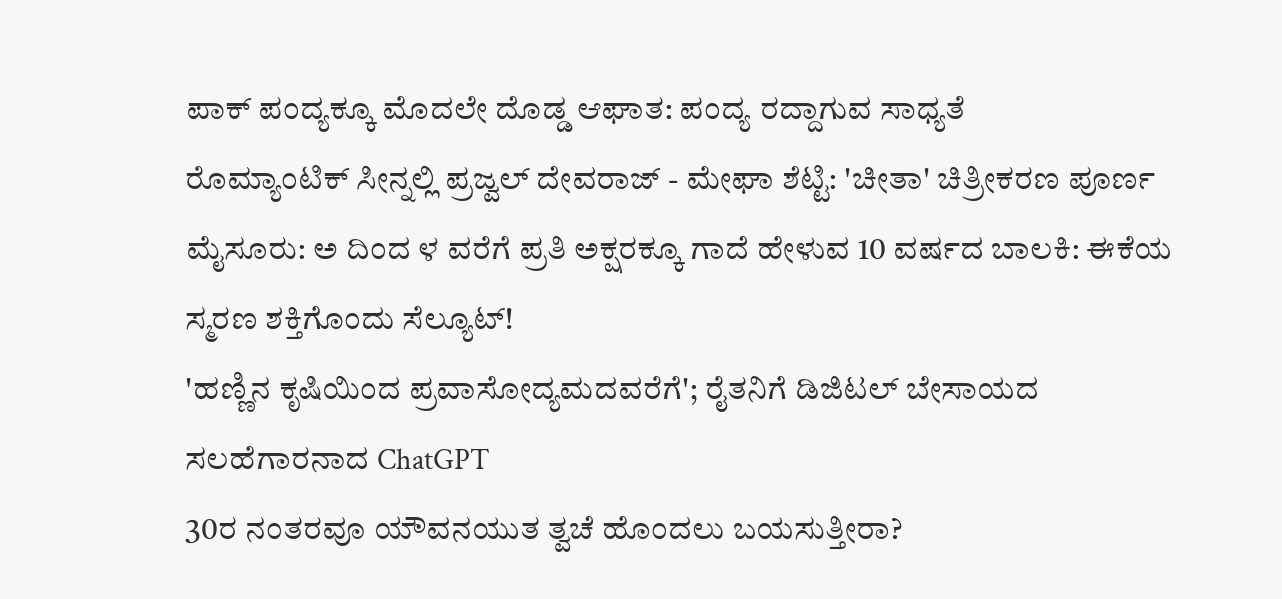ಪಾಕ್ ಪಂದ್ಯಕ್ಕೂ ಮೊದಲೇ ದೊಡ್ಡ ಆಘಾತ: ಪಂದ್ಯ ರದ್ದಾಗುವ ಸಾಧ್ಯತೆ
ರೊಮ್ಯಾಂಟಿಕ್ ಸೀನ್ನಲ್ಲಿ ಪ್ರಜ್ವಲ್ ದೇವರಾಜ್ - ಮೇಘಾ ಶೆಟ್ಟಿ: 'ಚೀತಾ' ಚಿತ್ರೀಕರಣ ಪೂರ್ಣ
ಮೈಸೂರು: ಅ ದಿಂದ ಳ ವರೆಗೆ ಪ್ರತಿ ಅಕ್ಷರಕ್ಕೂ ಗಾದೆ ಹೇಳುವ 10 ವರ್ಷದ ಬಾಲಕಿ: ಈಕೆಯ ಸ್ಮರಣ ಶಕ್ತಿಗೊಂದು ಸೆಲ್ಯೂಟ್!
'ಹಣ್ಣಿನ ಕೃಷಿಯಿಂದ ಪ್ರವಾಸೋದ್ಯಮದವರೆಗೆ'; ರೈತನಿಗೆ ಡಿಜಿಟಲ್ ಬೇಸಾಯದ ಸಲಹೆಗಾರನಾದ ChatGPT
30ರ ನಂತರವೂ ಯೌವನಯುತ ತ್ವಚೆ ಹೊಂದಲು ಬಯಸುತ್ತೀರಾ?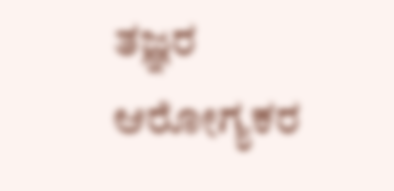ತಜ್ಞರ ಆರೋಗ್ಯಕರ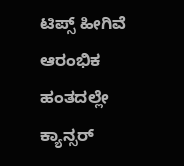ಟಿಪ್ಸ್ ಹೀಗಿವೆ
ಆರಂಭಿಕ ಹಂತದಲ್ಲೇ ಕ್ಯಾನ್ಸರ್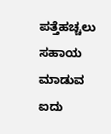ಪತ್ತೆಹಚ್ಚಲು ಸಹಾಯ ಮಾಡುವ ಐದು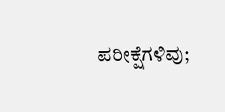ಪರೀಕ್ಷೆಗಳಿವು;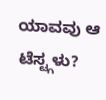ಯಾವವು ಆ ಟೆಸ್ಟ್ಗಳು?